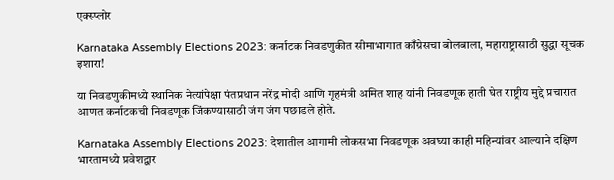एक्स्प्लोर

Karnataka Assembly Elections 2023: कर्नाटक निवडणुकीत सीमाभागात काँग्रेसचा बोलबाला, महाराष्ट्रासाठी सुद्धा सूचक इशारा!

या निवडणुकीमध्ये स्थानिक नेत्यांपेक्षा पंतप्रधान नरेंद्र मोदी आणि गृहमंत्री अमित शाह यांनी निवडणूक हाती घेत राष्ट्रीय मुद्दे प्रचारात आणत कर्नाटकची निवडणूक जिंकण्यासाठी जंग जंग पछाडले होते.

Karnataka Assembly Elections 2023: देशातील आगामी लोकसभा निवडणूक अवघ्या काही महिन्यांवर आल्याने दक्षिण भारतामध्ये प्रवेशद्वार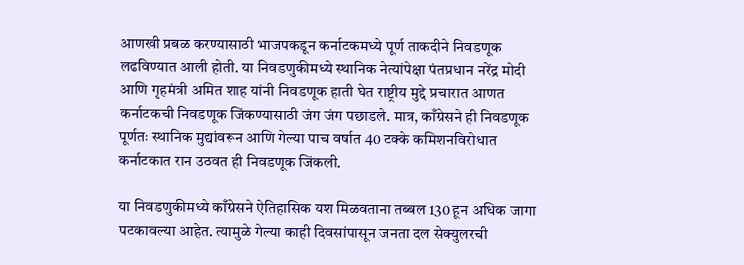आणखी प्रबळ करण्यासाठी भाजपकडून कर्नाटकमध्ये पूर्ण ताकदीने निवडणूक लढविण्यात आली होती. या निवडणुकीमध्ये स्थानिक नेत्यांपेक्षा पंतप्रधान नरेंद्र मोदी आणि गृहमंत्री अमित शाह यांनी निवडणूक हाती घेत राष्ट्रीय मुद्दे प्रचारात आणत कर्नाटकची निवडणूक जिंकण्यासाठी जंग जंग पछाडले. मात्र, काँग्रेसने ही निवडणूक पूर्णतः स्थानिक मुद्यांवरून आणि गेल्या पाच वर्षात 40 टक्के कमिशनविरोधात कर्नाटकात रान उठवत ही निवडणूक जिंकली.

या निवडणुकीमध्ये काँग्रेसने ऐतिहासिक यश मिळवताना तब्बल 130 हून अधिक जागा पटकावल्या आहेत. त्यामुळे गेल्या काही दिवसांपासून जनता दल सेक्युलरची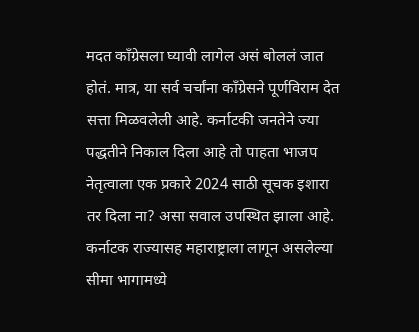मदत काँग्रेसला घ्यावी लागेल असं बोललं जात होतं. मात्र, या सर्व चर्चांना काँग्रेसने पूर्णविराम देत सत्ता मिळवलेली आहे. कर्नाटकी जनतेने ज्या पद्धतीने निकाल दिला आहे तो पाहता भाजप नेतृत्वाला एक प्रकारे 2024 साठी सूचक इशारा तर दिला ना? असा सवाल उपस्थित झाला आहे. कर्नाटक राज्यासह महाराष्ट्राला लागून असलेल्या सीमा भागामध्ये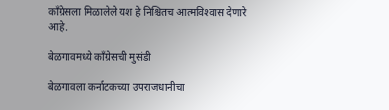काँग्रेसला मिळालेले यश हे निश्चितच आत्मविश्‍वास देणारे आहे.

बेळगावमध्ये काँग्रेसची मुसंडी

बेळगावला कर्नाटकच्या उपराजधानीचा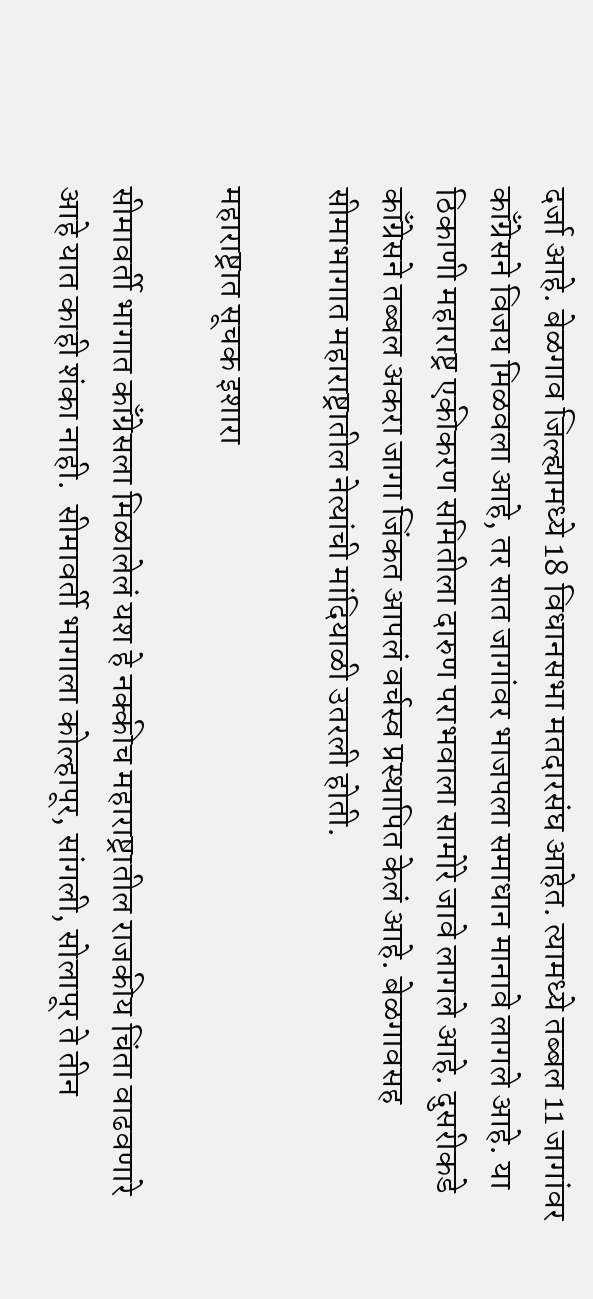दर्जा आहे. बेळगाव जिल्ह्यामध्ये 18 विधानसभा मतदारसंघ आहेत. त्यामध्ये तब्बल 11 जागांवर काँग्रेसने विजय मिळवला आहे, तर सात जागांवर भाजपला समाधान मानावे लागले आहे. या ठिकाणी महाराष्ट्र एकीकरण समितीला दारुण पराभवाला सामोरे जावे लागले आहे. दुसरीकडे काँग्रेसने तब्बल अकरा जागा जिंकत आपलं वर्चस्व प्रस्थापित केलं आहे. बेळगावसह सीमाभागात महाराष्ट्रातील नेत्यांची मांदियाळी उतरली होती.

महाराष्ट्रात सूचक इशारा

सीमावर्ती भागात काँग्रेसला मिळालेलं यश हे नक्कीच महाराष्ट्रातील राजकीय चिंता वाढवणारे आहे यात काही शंका नाही.  सीमावर्ती भागाला कोल्हापूर, सांगली, सोलापूर ते तीन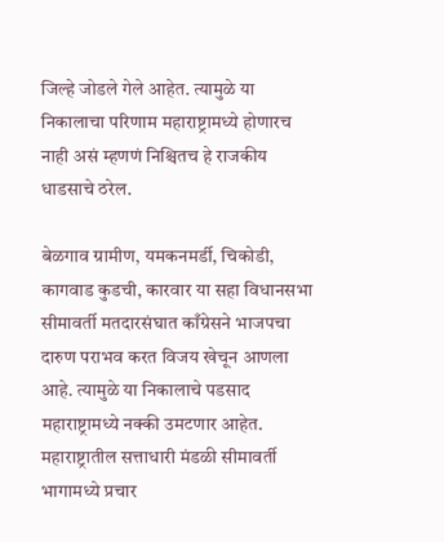जिल्हे जोडले गेले आहेत. त्यामुळे या निकालाचा परिणाम महाराष्ट्रामध्ये होणारच नाही असं म्हणणं निश्चितच हे राजकीय धाडसाचे ठरेल.

बेळगाव ग्रामीण, यमकनमर्डी, चिकोडी, कागवाड कुडची, कारवार या सहा विधानसभा सीमावर्ती मतदारसंघात काँग्रेसने भाजपचा दारुण पराभव करत विजय खेचून आणला आहे. त्यामुळे या निकालाचे पडसाद महाराष्ट्रामध्ये नक्की उमटणार आहेत. महाराष्ट्रातील सत्ताधारी मंडळी सीमावर्ती भागामध्ये प्रचार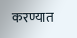करण्यात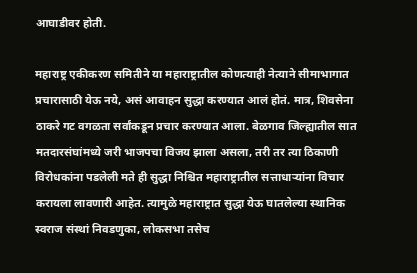आघाडीवर होती.

महाराष्ट्र एकीकरण समितीने या महाराष्ट्रातील कोणत्याही नेत्याने सीमाभागात प्रचारासाठी येऊ नये, असं आवाहन सुद्धा करण्यात आलं होतं. मात्र, शिवसेना ठाकरे गट वगळता सर्वांकडून प्रचार करण्यात आला. बेळगाव जिल्ह्यातील सात मतदारसंघांमध्ये जरी भाजपचा विजय झाला असला, तरी तर त्या ठिकाणी विरोधकांना पडलेली मते ही सुद्धा निश्चित महाराष्ट्रातील सत्ताधाऱ्यांना विचार करायला लावणारी आहेत. त्यामुळे महाराष्ट्रात सुद्धा येऊ घातलेल्या स्थानिक स्वराज संस्थां निवडणुका, लोकसभा तसेच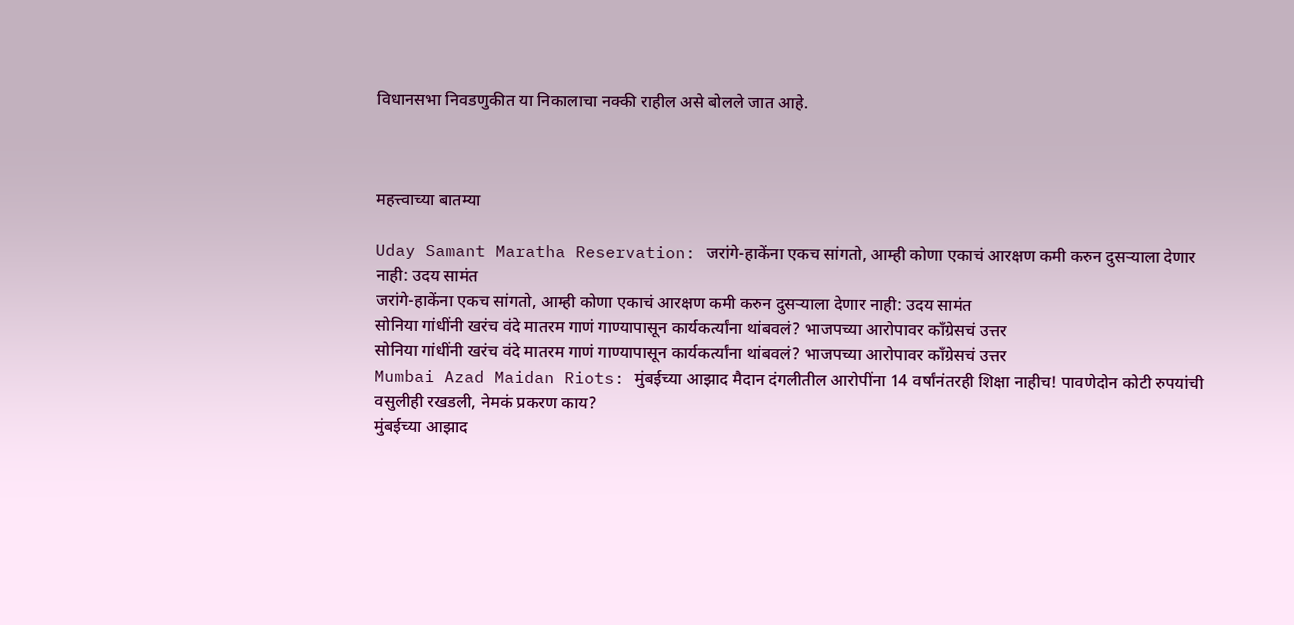विधानसभा निवडणुकीत या निकालाचा नक्की राहील असे बोलले जात आहे.



महत्त्वाच्या बातम्या

Uday Samant Maratha Reservation: जरांगे-हाकेंना एकच सांगतो, आम्ही कोणा एकाचं आरक्षण कमी करुन दुसऱ्याला देणार नाही: उदय सामंत
जरांगे-हाकेंना एकच सांगतो, आम्ही कोणा एकाचं आरक्षण कमी करुन दुसऱ्याला देणार नाही: उदय सामंत
सोनिया गांधींनी खरंच वंदे मातरम गाणं गाण्यापासून कार्यकर्त्यांना थांबवलं? भाजपच्या आरोपावर काँग्रेसचं उत्तर
सोनिया गांधींनी खरंच वंदे मातरम गाणं गाण्यापासून कार्यकर्त्यांना थांबवलं? भाजपच्या आरोपावर काँग्रेसचं उत्तर
Mumbai Azad Maidan Riots: मुंबईच्या आझाद मैदान दंगलीतील आरोपींना 14 वर्षांनंतरही शिक्षा नाहीच! पावणेदोन कोटी रुपयांची वसुलीही रखडली, नेमकं प्रकरण काय?
मुंबईच्या आझाद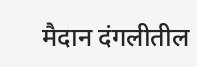मैदान दंगलीतील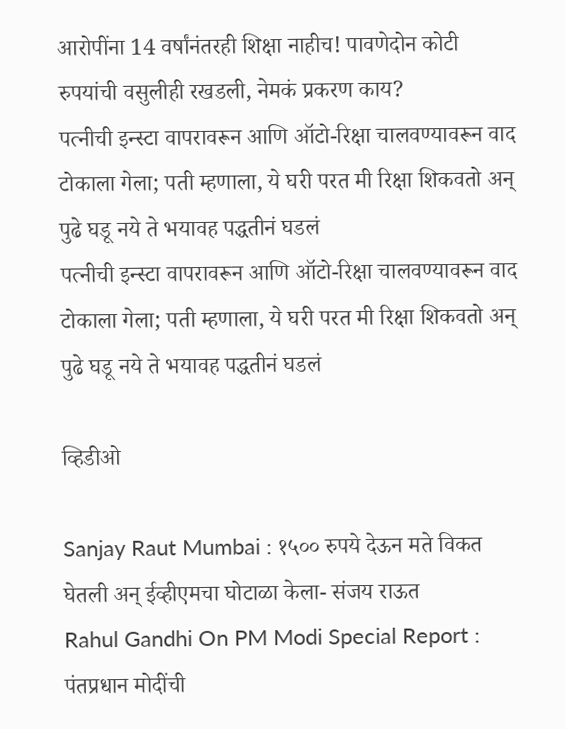आरोपींना 14 वर्षांनंतरही शिक्षा नाहीच! पावणेदोन कोटी रुपयांची वसुलीही रखडली, नेमकं प्रकरण काय?
पत्नीची इन्स्टा वापरावरून आणि ऑटो-रिक्षा चालवण्यावरून वाद टोकाला गेला; पती म्हणाला, ये घरी परत मी रिक्षा शिकवतो अन् पुढे घडू नये ते भयावह पद्धतीनं घडलं
पत्नीची इन्स्टा वापरावरून आणि ऑटो-रिक्षा चालवण्यावरून वाद टोकाला गेला; पती म्हणाला, ये घरी परत मी रिक्षा शिकवतो अन् पुढे घडू नये ते भयावह पद्धतीनं घडलं

व्हिडीओ

Sanjay Raut Mumbai : १५०० रुपये देऊन मते विकत घेतली अन् ईव्हीएमचा घोटाळा केला- संजय राऊत
Rahul Gandhi On PM Modi Special Report : पंतप्रधान मोदींची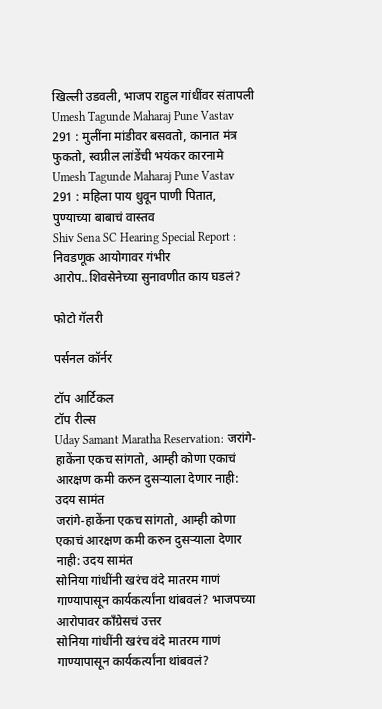खिल्ली उडवली, भाजप राहुल गांधींवर संतापली
Umesh Tagunde Maharaj Pune Vastav 291 : मुलींना मांडीवर बसवतो, कानात मंत्र फुकतो, स्वप्नील लांडेंची भयंकर कारनामे
Umesh Tagunde Maharaj Pune Vastav 291 : महिला पाय धुवून पाणी पितात, पुण्याच्या बाबाचं वास्तव
Shiv Sena SC Hearing Special Report : निवडणूक आयोगावर गंभीर आरोप..शिवसेनेच्या सुनावणीत काय घडलं?

फोटो गॅलरी

पर्सनल कॉर्नर

टॉप आर्टिकल
टॉप रील्स
Uday Samant Maratha Reservation: जरांगे-हाकेंना एकच सांगतो, आम्ही कोणा एकाचं आरक्षण कमी करुन दुसऱ्याला देणार नाही: उदय सामंत
जरांगे-हाकेंना एकच सांगतो, आम्ही कोणा एकाचं आरक्षण कमी करुन दुसऱ्याला देणार नाही: उदय सामंत
सोनिया गांधींनी खरंच वंदे मातरम गाणं गाण्यापासून कार्यकर्त्यांना थांबवलं? भाजपच्या आरोपावर काँग्रेसचं उत्तर
सोनिया गांधींनी खरंच वंदे मातरम गाणं गाण्यापासून कार्यकर्त्यांना थांबवलं?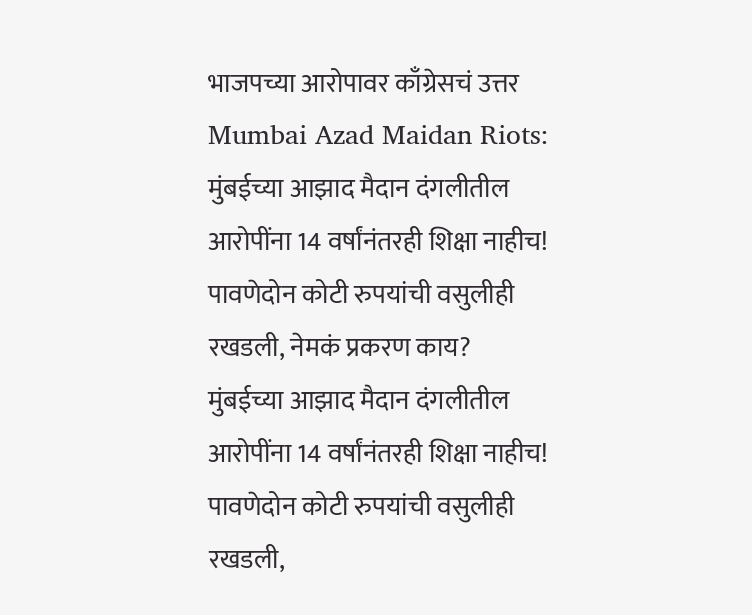भाजपच्या आरोपावर काँग्रेसचं उत्तर
Mumbai Azad Maidan Riots: मुंबईच्या आझाद मैदान दंगलीतील आरोपींना 14 वर्षांनंतरही शिक्षा नाहीच! पावणेदोन कोटी रुपयांची वसुलीही रखडली, नेमकं प्रकरण काय?
मुंबईच्या आझाद मैदान दंगलीतील आरोपींना 14 वर्षांनंतरही शिक्षा नाहीच! पावणेदोन कोटी रुपयांची वसुलीही रखडली,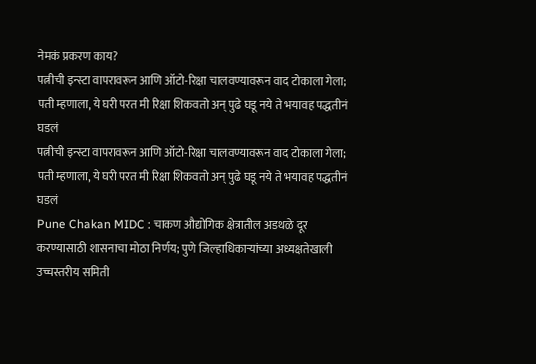नेमकं प्रकरण काय?
पत्नीची इन्स्टा वापरावरून आणि ऑटो-रिक्षा चालवण्यावरून वाद टोकाला गेला; पती म्हणाला, ये घरी परत मी रिक्षा शिकवतो अन् पुढे घडू नये ते भयावह पद्धतीनं घडलं
पत्नीची इन्स्टा वापरावरून आणि ऑटो-रिक्षा चालवण्यावरून वाद टोकाला गेला; पती म्हणाला, ये घरी परत मी रिक्षा शिकवतो अन् पुढे घडू नये ते भयावह पद्धतीनं घडलं
Pune Chakan MIDC : चाकण औद्योगिक क्षेत्रातील अडथळे दूर करण्यासाठी शासनाचा मोठा निर्णय; पुणे जिल्हाधिकाऱ्यांच्या अध्यक्षतेखाली उच्चस्तरीय समिती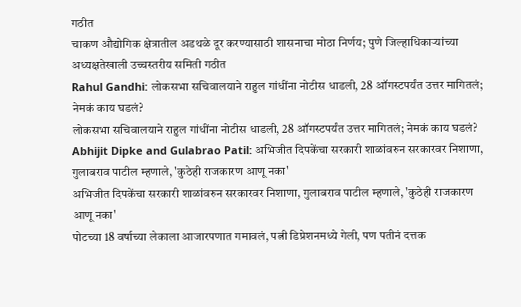गठीत
चाकण औद्योगिक क्षेत्रातील अडथळे दूर करण्यासाठी शासनाचा मोठा निर्णय; पुणे जिल्हाधिकाऱ्यांच्या अध्यक्षतेखाली उच्चस्तरीय समिती गठीत
Rahul Gandhi: लोकसभा सचिवालयाने राहुल गांधींना नोटीस धाडली, 28 ऑगस्टपर्यंत उत्तर मागितलं; नेमकं काय घडलं?
लोकसभा सचिवालयाने राहुल गांधींना नोटीस धाडली, 28 ऑगस्टपर्यंत उत्तर मागितलं; नेमकं काय घडलं?
Abhijit Dipke and Gulabrao Patil: अभिजीत दिपकेंचा सरकारी शाळांवरुन सरकारवर निशाणा, गुलाबराव पाटील म्हणाले, 'कुठेही राजकारण आणू नका'
अभिजीत दिपकेंचा सरकारी शाळांवरुन सरकारवर निशाणा, गुलाबराव पाटील म्हणाले, 'कुठेही राजकारण आणू नका'
पोटच्या 18 वर्षाच्या लेकाला आजारपणात गमावलं, पत्नी डिप्रेशनमध्ये गेली, पण पतीनं दत्तक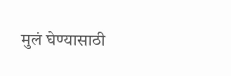मुलं घेण्यासाठी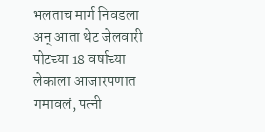भलताच मार्ग निवडला अन् आता थेट जेलवारी
पोटच्या 18 वर्षाच्या लेकाला आजारपणात गमावलं, पत्नी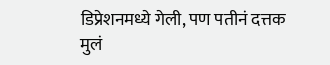डिप्रेशनमध्ये गेली, पण पतीनं दत्तक मुलं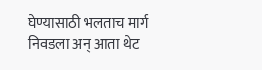घेण्यासाठी भलताच मार्ग निवडला अन् आता थेट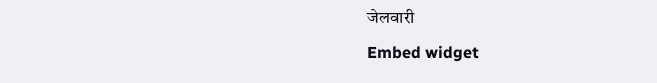जेलवारी
Embed widget